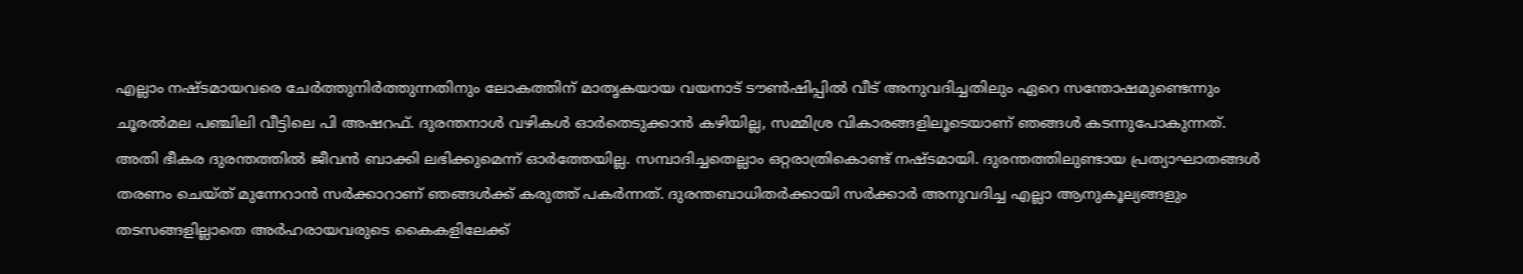എല്ലാം നഷ്ടമായവരെ ചേര്‍ത്തുനിര്‍ത്തുന്നതിനും ലോകത്തിന് മാതൃകയായ വയനാട് ടൗണ്‍ഷിപ്പില്‍ വീട് അനുവദിച്ചതിലും ഏറെ സന്തോഷമുണ്ടെന്നും ചൂരല്‍മല പഞ്ചിലി വീട്ടിലെ പി അഷറഫ്. ദുരന്തനാള്‍ വഴികള്‍ ഓര്‍തെടുക്കാന്‍ കഴിയില്ല, സമ്മിശ്ര വികാരങ്ങളിലൂടെയാണ് ഞങ്ങള്‍ കടന്നുപോകുന്നത്. അതി ഭീകര ദുരന്തത്തില്‍ ജീവന്‍ ബാക്കി ലഭിക്കുമെന്ന് ഓര്‍ത്തേയില്ല. സമ്പാദിച്ചതെല്ലാം ഒറ്റരാത്രികൊണ്ട് നഷ്ടമായി. ദുരന്തത്തിലുണ്ടായ പ്രത്യാഘാതങ്ങള്‍ തരണം ചെയ്ത് മുന്നേറാന്‍ സര്‍ക്കാറാണ് ഞങ്ങള്‍ക്ക് കരുത്ത് പകര്‍ന്നത്. ദുരന്തബാധിതര്‍ക്കായി സര്‍ക്കാര്‍ അനുവദിച്ച എല്ലാ ആനുകൂല്യങ്ങളും തടസങ്ങളില്ലാതെ അര്‍ഹരായവരുടെ കൈകളിലേക്ക്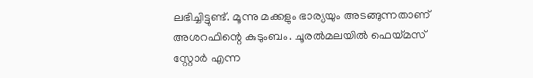ലഭിച്ചിട്ടുണ്ട്. മൂന്നു മക്കളും ഭാര്യയും അടങ്ങുന്നതാണ് അശറഫിന്റെ കുടുംബം. ചൂരല്‍മലയില്‍ ഫെയ്മസ് സ്റ്റോര്‍ എന്ന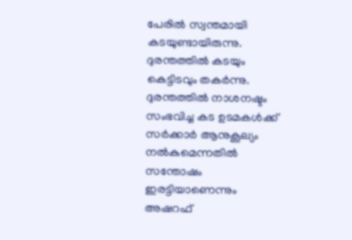പേരില്‍ സ്വന്തമായി കടയുണ്ടായിരുന്നു. ദുരന്തത്തില്‍ കടയും കെട്ടിടവും തകര്‍ന്നു. ദുരന്തത്തില്‍ നാശനഷ്ടം സംഭവിച്ച കട ഉടമകള്‍ക്ക് സര്‍ക്കാര്‍ ആനുകൂല്യം നല്‍കുമെന്നതില്‍ സന്തോഷം ഇരട്ടിയാണെന്നും അഷറഫ്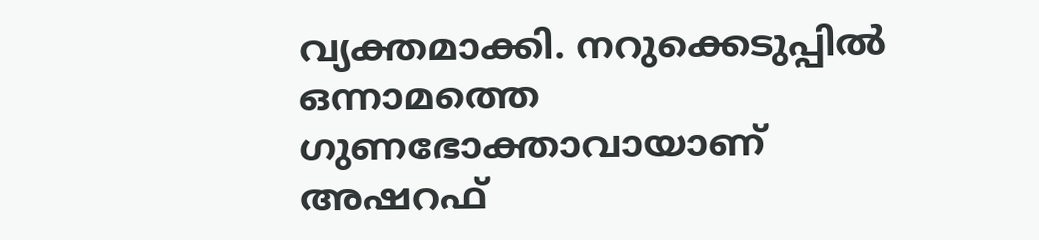വ്യക്തമാക്കി. നറുക്കെടുപ്പില്‍ ഒന്നാമത്തെ ഗുണഭോക്താവായാണ് അഷറഫ്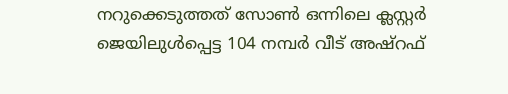നറുക്കെടുത്തത് സോണ്‍ ഒന്നിലെ ക്ലസ്റ്റര്‍ ജെയിലുള്‍പ്പെട്ട 104 നമ്പര്‍ വീട് അഷ്‌റഫ്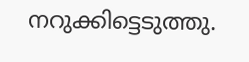നറുക്കിട്ടെടുത്തു.